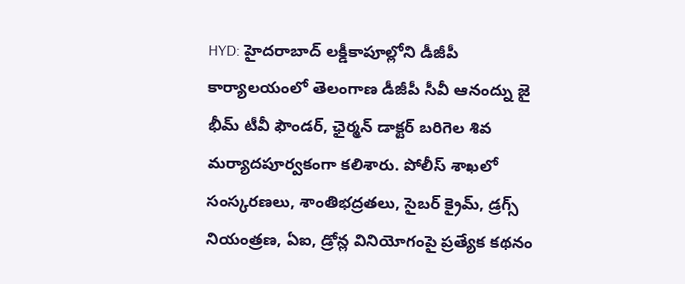HYD: హైదరాబాద్ లక్డీకాపూల్లోని డీజీపీ కార్యాలయంలో తెలంగాణ డీజీపీ సీవీ ఆనంద్ను జై భీమ్ టీవీ ఫౌండర్, ఛైర్మన్ డాక్టర్ బరిగెల శివ మర్యాదపూర్వకంగా కలిశారు. పోలీస్ శాఖలో సంస్కరణలు, శాంతిభద్రతలు, సైబర్ క్రైమ్, డ్రగ్స్ నియంత్రణ, ఏఐ, డ్రోన్ల వినియోగంపై ప్రత్యేక కథనం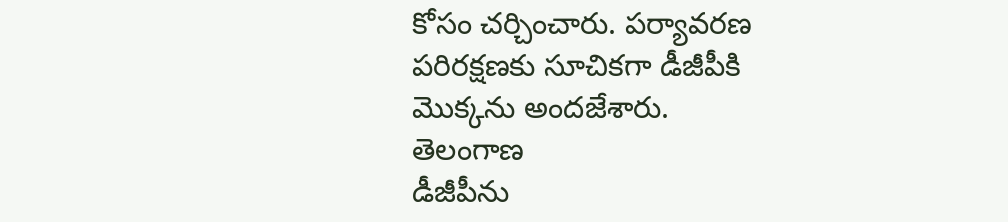కోసం చర్చించారు. పర్యావరణ పరిరక్షణకు సూచికగా డీజీపీకి మొక్కను అందజేశారు.
తెలంగాణ
డీజీపీను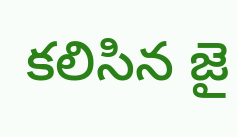కలిసిన జై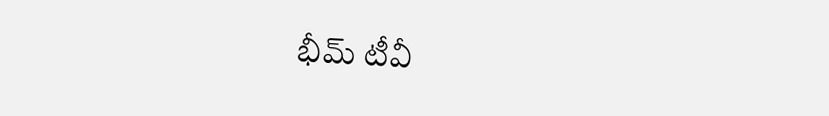భీమ్ టీవీ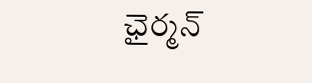ఛైర్మన్